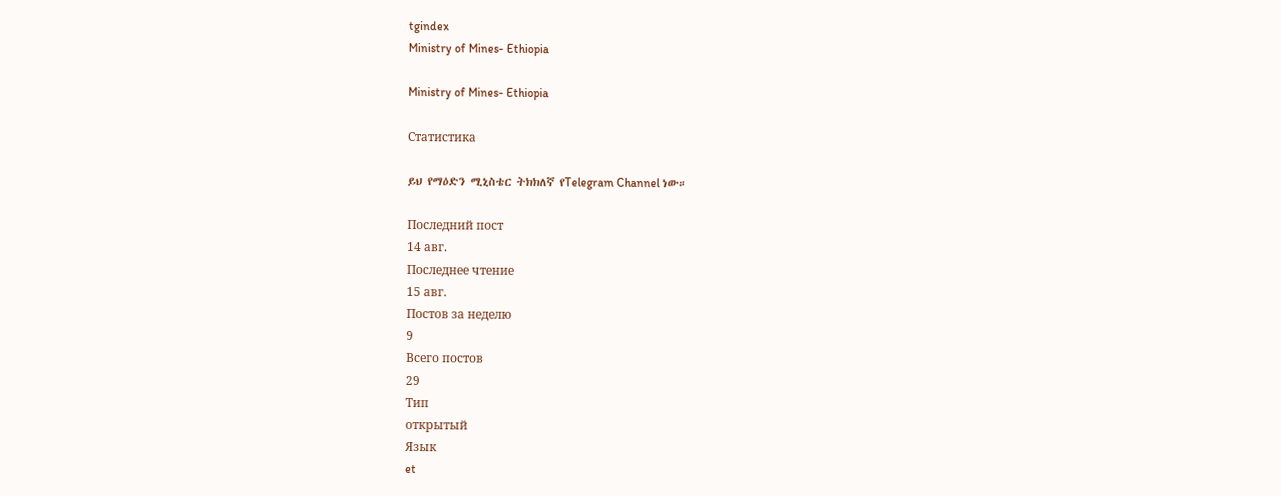tgindex
Ministry of Mines- Ethiopia

Ministry of Mines- Ethiopia

Статистика

ይህ የማዕድን ሚኒስቴር ትክክለኛ የTelegram Channel ነው።

Последний пост
14 авг.
Последнее чтение
15 авг.
Постов за неделю
9
Всего постов
29
Тип
открытый
Язык
et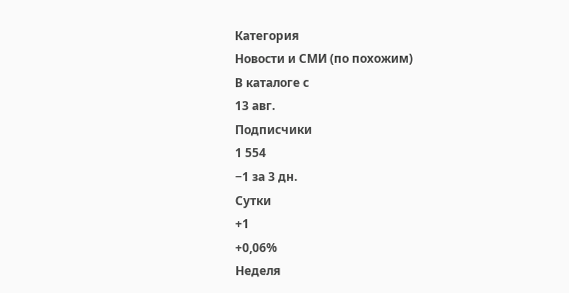Категория
Новости и СМИ (по похожим)
В каталоге с
13 авг.
Подписчики
1 554
−1 за 3 дн.
Сутки
+1
+0,06%
Неделя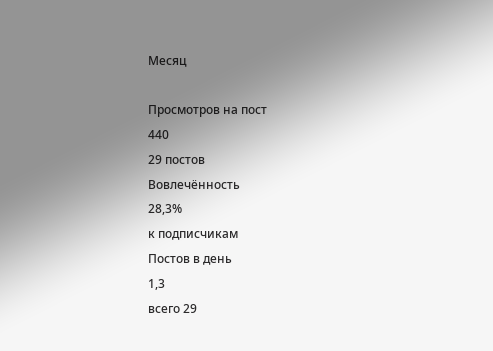Месяц

Просмотров на пост
440
29 постов
Вовлечённость
28,3%
к подписчикам
Постов в день
1,3
всего 29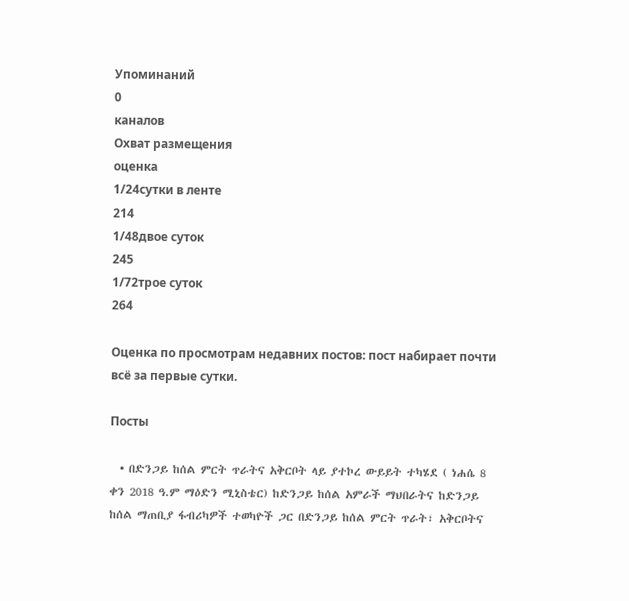Упоминаний
0
каналов
Охват размещения
оценка
1/24сутки в ленте
214
1/48двое суток
245
1/72трое суток
264

Оценка по просмотрам недавних постов: пост набирает почти всё за первые сутки.

Посты

  • በድንጋይ ከሰል ምርት ጥራትና አቅርቦት ላይ ያተኮረ ውይይት ተካሄደ ( ነሐሴ 8 ቀን 2018 ዓ.ም ማዕድን ሚኒስቴር) ከድንጋይ ከሰል አምራች ማህበራትና ከድንጋይ ከሰል ማጠቢያ ፋብሪካዎች ተወካዮች ጋር በድንጋይ ከሰል ምርት ጥራት፣ አቅርቦትና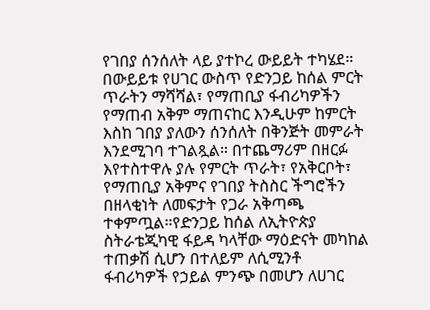የገበያ ሰንሰለት ላይ ያተኮረ ውይይት ተካሄደ። በውይይቱ የሀገር ውስጥ የድንጋይ ከሰል ምርት ጥራትን ማሻሻል፣ የማጠቢያ ፋብሪካዎችን የማጠብ አቅም ማጠናከር እንዲሁም ከምርት እስከ ገበያ ያለውን ሰንሰለት በቅንጅት መምራት እንደሚገባ ተገልጿል። በተጨማሪም በዘርፉ እየተስተዋሉ ያሉ የምርት ጥራት፣ የአቅርቦት፣ የማጠቢያ አቅምና የገበያ ትስስር ችግሮችን በዘላቂነት ለመፍታት የጋራ አቅጣጫ ተቀምጧል።የድንጋይ ከሰል ለኢትዮጵያ ስትራቴጂካዊ ፋይዳ ካላቸው ማዕድናት መካከል ተጠቃሽ ሲሆን በተለይም ለሲሚንቶ ፋብሪካዎች የኃይል ምንጭ በመሆን ለሀገር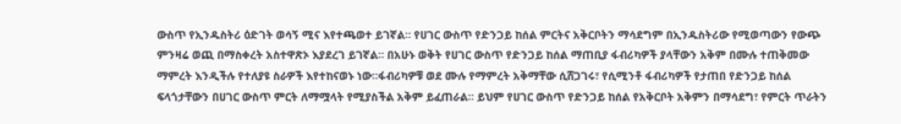ውስጥ የኢንዱስትሪ ዕድገት ወሳኝ ሚና እየተጫወተ ይገኛል። የሀገር ውስጥ የድንጋይ ከሰል ምርትና አቅርቦትን ማሳደግም በኢንዱስትሪው የሚወጣውን የውጭ ምንዛሬ ወጪ በማስቀረት አስተዋጽኦ እያደረገ ይገኛል። በአሁኑ ወቅት የሀገር ውስጥ የድንጋይ ከሰል ማጠቢያ ፋብሪካዎች ያላቸውን አቅም በሙሉ ተጠቅመው ማምረት እንዲችሉ የተለያዩ ስራዎች እየተከናወኑ ነው።ፋብሪካዎቹ ወደ ሙሉ የማምረት አቅማቸው ሲሸጋገሩ፣ የሲሚንቶ ፋብሪካዎች የታጠበ የድንጋይ ከሰል ፍላጎታቸውን በሀገር ውስጥ ምርት ለማሟላት የሚያስችል አቅም ይፈጠራል። ይህም የሀገር ውስጥ የድንጋይ ከሰል የአቅርቦት አቅምን በማሳደግ፣ የምርት ጥራትን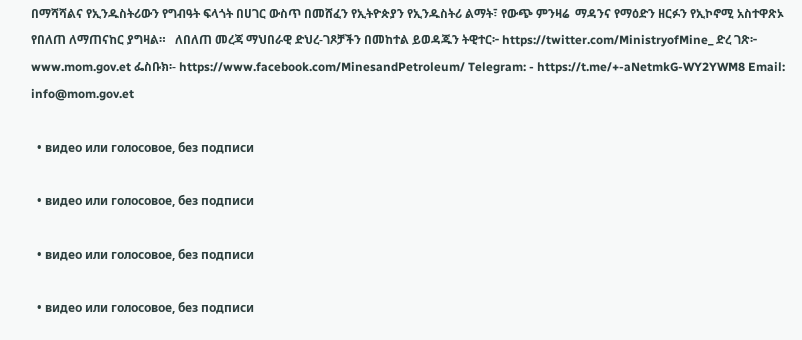በማሻሻልና የኢንዱስትሪውን የግብዓት ፍላጎት በሀገር ውስጥ በመሸፈን የኢትዮጵያን የኢንዱስትሪ ልማት፣ የውጭ ምንዛሬ  ማዳንና የማዕድን ዘርፉን የኢኮኖሚ አስተዋጽኦ የበለጠ ለማጠናከር ያግዛል።   ለበለጠ መረጃ ማህበራዊ ድህረ-ገጾቻችን በመከተል ይወዳጁን ትዊተር፦ https://twitter.com/MinistryofMine_ ድረ ገጽ፦ www.mom.gov.et ፌስቡክ፡- https://www.facebook.com/MinesandPetroleum/ Telegram: - https://t.me/+-aNetmkG-WY2YWM8 Email: info@mom.gov.et

  • видео или голосовое, без подписи

  • видео или голосовое, без подписи

  • видео или голосовое, без подписи

  • видео или голосовое, без подписи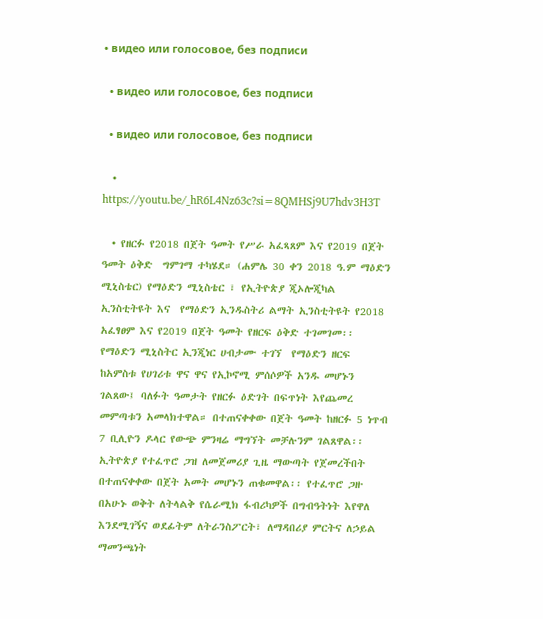• видео или голосовое, без подписи

  • видео или голосовое, без подписи

  • видео или голосовое, без подписи

  • https://youtu.be/_hR6L4Nz63c?si=8QMHSj9U7hdv3H3T

  • የዘርፉ የ2018 በጀት ዓመት የሥራ አፈጻጸም እና የ2019 በጀት ዓመት ዕቅድ  ግምገማ ተካሄደ። (ሐምሌ 30 ቀን 2018 ዓ.ም ማዕድን ሚኒስቴር) የማዕድን ሚኒስቴር ፣ የኢትዮጵያ ጂኦሎጂካል ኢንስቲትዩት እና  የማዕድን ኢንዱስትሪ ልማት ኢንስቲትዩት የ2018 አፈፃፀም እና የ2019 በጀት ዓመት የዘርፍ ዕቅድ ተገመገመ፡፡ የማዕድን ሚኒስትር ኢንጂነር ሀብታሙ ተገኘ  የማዕድን ዘርፍ ከአምስቱ የሀገሪቱ ዋና ዋና የኢኮኖሚ ምሰሶዎች አንዱ መሆኑን ገልጸው፤ ባለፉት ዓመታት የዘርፉ ዕድገት በፍጥነት እየጨመረ መምጣቱን አመላክተዋል። በተጠናቀቀው በጀት ዓመት ከዘርፉ 5 ነጥብ 7 ቢሊዮን ዶላር የውጭ ምንዛሬ ማግኘት መቻሉንም ገልጸዋል፡፡ ኢትዮጵያ የተፈጥሮ ጋዝ ለመጀመሪያ ጊዜ ማውጣት የጀመረችበት በተጠናቀቀው በጀት አመት መሆኑን ጠቁመዋል፡፡ የተፈጥሮ ጋዙ በአሁኑ ወቅት ለትላልቅ የሴራሚክ ፋብሪካዎች በግብዓትነት እየዋለ እንደሚገኝና ወደፊትም ለትራንስፖርት፣ ለማዳበሪያ ምርትና ለኃይል ማመንጫነት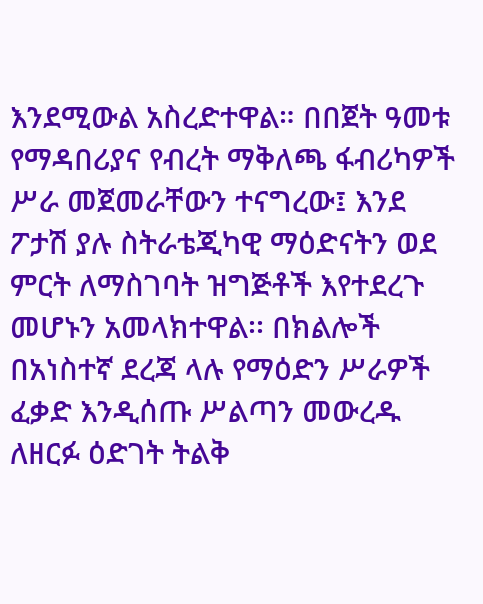እንደሚውል አስረድተዋል። በበጀት ዓመቱ የማዳበሪያና የብረት ማቅለጫ ፋብሪካዎች ሥራ መጀመራቸውን ተናግረው፤ እንደ ፖታሽ ያሉ ስትራቴጂካዊ ማዕድናትን ወደ ምርት ለማስገባት ዝግጅቶች እየተደረጉ መሆኑን አመላክተዋል፡፡ በክልሎች በአነስተኛ ደረጃ ላሉ የማዕድን ሥራዎች ፈቃድ እንዲሰጡ ሥልጣን መውረዱ ለዘርፉ ዕድገት ትልቅ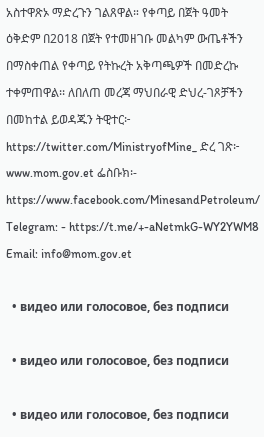አስተዋጽኦ ማድረጉን ገልጸዋል። የቀጣይ በጀት ዓመት ዕቅድም በ2018 በጀት የተመዘገቡ መልካም ውጤቶችን በማስቀጠል የቀጣይ የትኩረት አቅጣጫዎች በመድረኩ ተቀምጠዋል፡፡ ለበለጠ መረጃ ማህበራዊ ድህረ-ገጾቻችን በመከተል ይወዳጁን ትዊተር፦ https://twitter.com/MinistryofMine_ ድረ ገጽ፦ www.mom.gov.et ፌስቡክ፡- https://www.facebook.com/MinesandPetroleum/ Telegram: - https://t.me/+-aNetmkG-WY2YWM8 Email: info@mom.gov.et

  • видео или голосовое, без подписи

  • видео или голосовое, без подписи

  • видео или голосовое, без подписи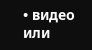• видео или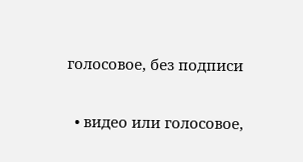голосовое, без подписи

  • видео или голосовое,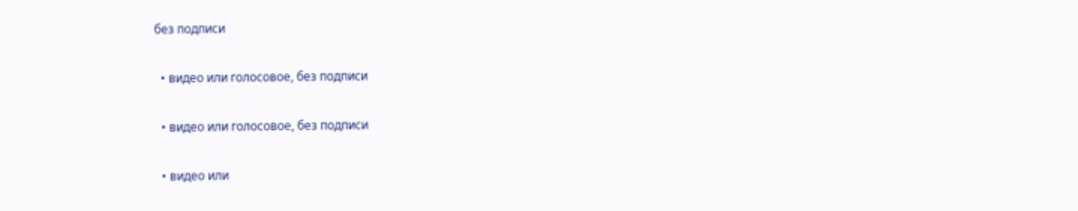без подписи

  • видео или голосовое, без подписи

  • видео или голосовое, без подписи

  • видео или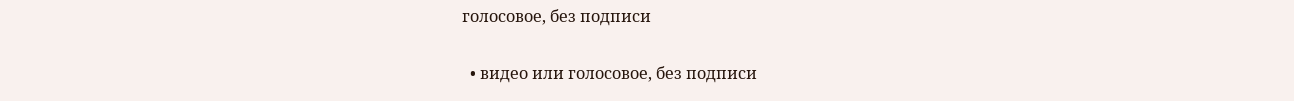голосовое, без подписи

  • видео или голосовое, без подписи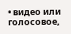• видео или голосовое,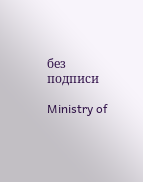без подписи

Ministry of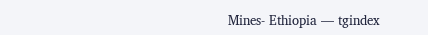Mines- Ethiopia — tgindex